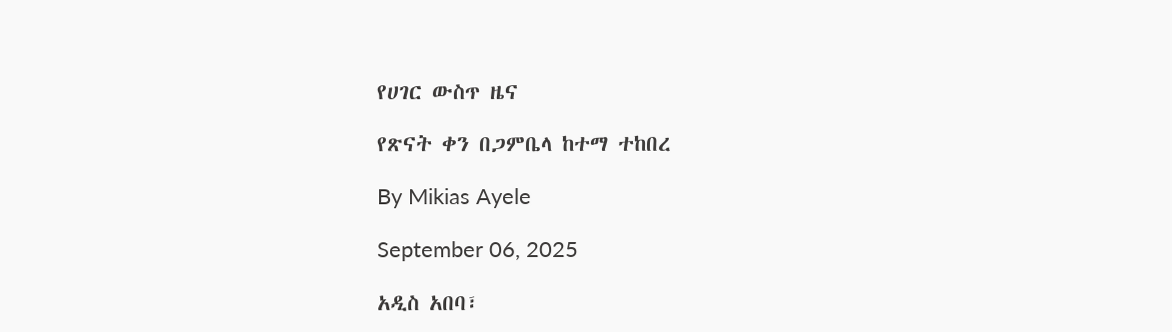የሀገር ውስጥ ዜና

የጽናት ቀን በጋምቤላ ከተማ ተከበረ

By Mikias Ayele

September 06, 2025

አዲስ አበባ፣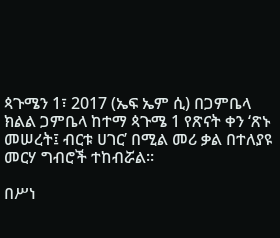ጳጉሜን 1፣ 2017 (ኤፍ ኤም ሲ) በጋምቤላ ክልል ጋምቤላ ከተማ ጳጉሜ 1 የጽናት ቀን ‘ጽኑ መሠረት፤ ብርቱ ሀገር’ በሚል መሪ ቃል በተለያዩ  መርሃ ግብሮች ተከብሯል።

በሥነ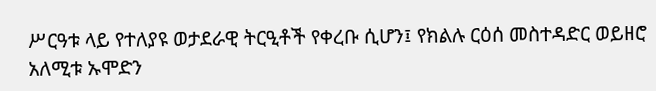ሥርዓቱ ላይ የተለያዩ ወታደራዊ ትርዒቶች የቀረቡ ሲሆን፤ የክልሉ ርዕሰ መስተዳድር ወይዘሮ አለሚቱ ኡሞድን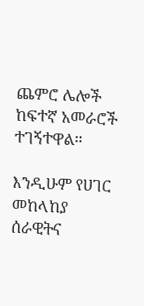ጨምሮ ሌሎች ከፍተኛ አመራሮች ተገኝተዋል።

እንዲሁም የሀገር መከላከያ ሰራዊትና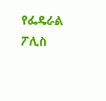የፌዴራል ፖሊስ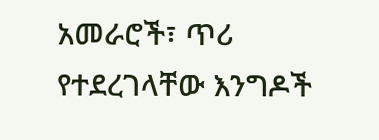አመራሮች፣ ጥሪ የተደረገላቸው እንግዶች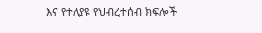እና የተለያዩ የህብረተሰብ ክፍሎች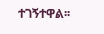ተገኝተዋል፡፡